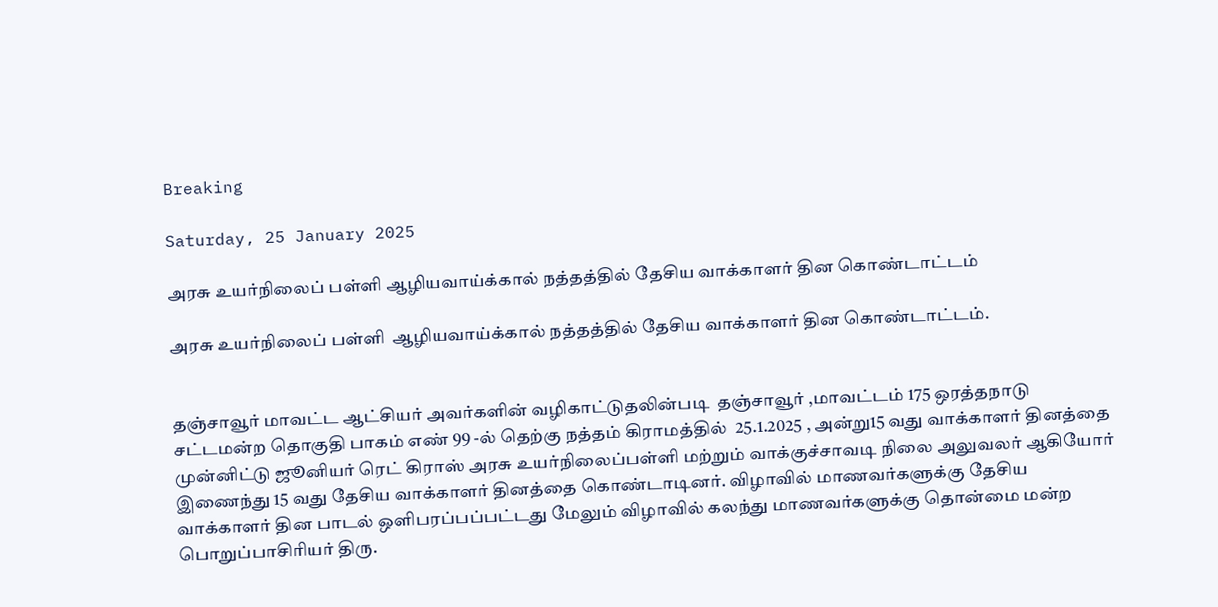Breaking

Saturday, 25 January 2025

அரசு உயர்நிலைப் பள்ளி ஆழியவாய்க்கால் நத்தத்தில் தேசிய வாக்காளர் தின கொண்டாட்டம்

அரசு உயர்நிலைப் பள்ளி  ஆழியவாய்க்கால் நத்தத்தில் தேசிய வாக்காளர் தின கொண்டாட்டம்.


தஞ்சாவூர் மாவட்ட ஆட்சியர் அவர்களின் வழிகாட்டுதலின்படி  தஞ்சாவூர் ,மாவட்டம் 175 ஒரத்தநாடு சட்டமன்ற தொகுதி பாகம் எண் 99 -ல் தெற்கு நத்தம் கிராமத்தில்  25.1.2025 , அன்று15 வது வாக்காளர் தினத்தை முன்னிட்டு ஜூனியர் ரெட் கிராஸ் அரசு உயர்நிலைப்பள்ளி மற்றும் வாக்குச்சாவடி நிலை அலுவலர் ஆகியோர் இணைந்து 15 வது தேசிய வாக்காளர் தினத்தை கொண்டாடினர். விழாவில் மாணவர்களுக்கு தேசிய வாக்காளர் தின பாடல் ஒளிபரப்பப்பட்டது மேலும் விழாவில் கலந்து மாணவர்களுக்கு தொன்மை மன்ற பொறுப்பாசிரியர் திரு.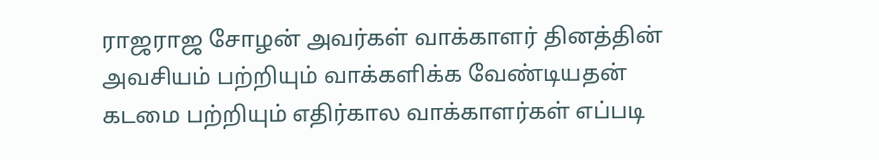ராஜராஜ சோழன் அவர்கள் வாக்காளர் தினத்தின் அவசியம் பற்றியும் வாக்களிக்க வேண்டியதன் கடமை பற்றியும் எதிர்கால வாக்காளர்கள் எப்படி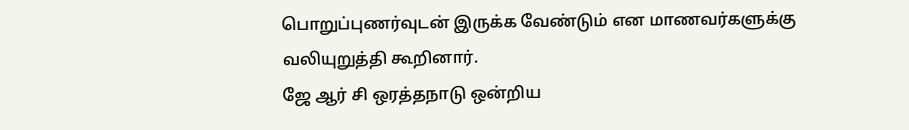பொறுப்புணர்வுடன் இருக்க வேண்டும் என மாணவர்களுக்கு வலியுறுத்தி கூறினார்.
ஜே ஆர் சி ஒரத்தநாடு ஒன்றிய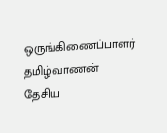ஒருங்கிணைப்பாளர் தமிழ்வாணன் தேசிய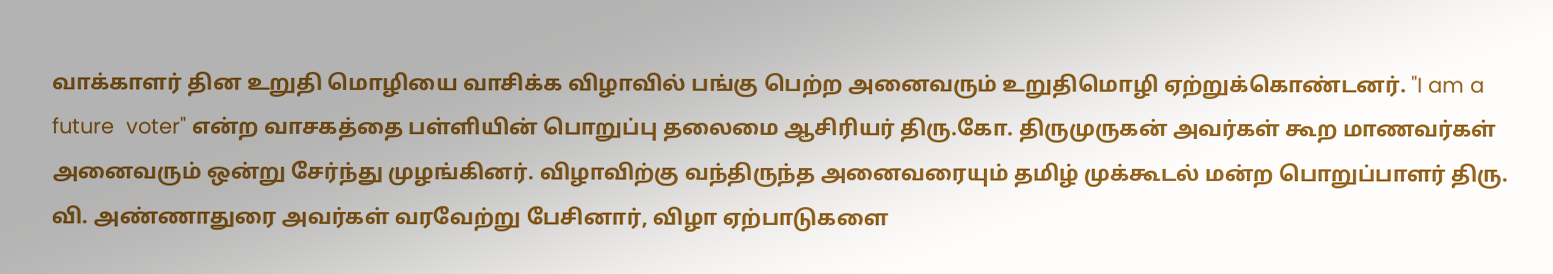வாக்காளர் தின உறுதி மொழியை வாசிக்க விழாவில் பங்கு பெற்ற அனைவரும் உறுதிமொழி ஏற்றுக்கொண்டனர். "I am a future  voter" என்ற வாசகத்தை பள்ளியின் பொறுப்பு தலைமை ஆசிரியர் திரு.கோ. திருமுருகன் அவர்கள் கூற மாணவர்கள் அனைவரும் ஒன்று சேர்ந்து முழங்கினர். விழாவிற்கு வந்திருந்த அனைவரையும் தமிழ் முக்கூடல் மன்ற பொறுப்பாளர் திரு. வி. அண்ணாதுரை அவர்கள் வரவேற்று பேசினார், விழா ஏற்பாடுகளை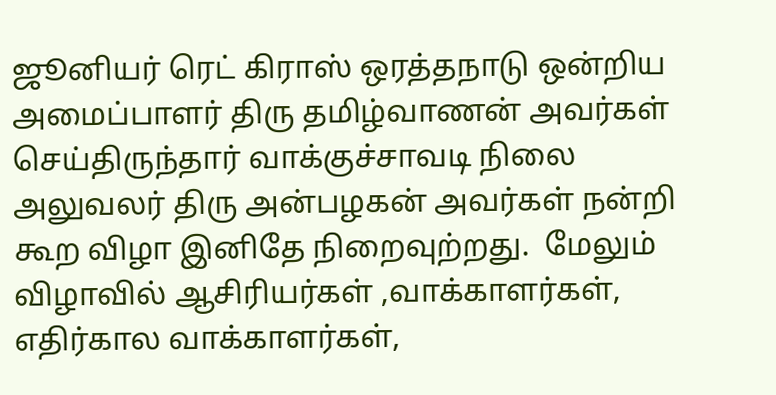ஜூனியர் ரெட் கிராஸ் ஒரத்தநாடு ஒன்றிய அமைப்பாளர் திரு தமிழ்வாணன் அவர்கள் செய்திருந்தார் வாக்குச்சாவடி நிலை அலுவலர் திரு அன்பழகன் அவர்கள் நன்றி கூற விழா இனிதே நிறைவுற்றது.  மேலும்  விழாவில் ஆசிரியர்கள் ,வாக்காளர்கள், எதிர்கால வாக்காளர்கள்,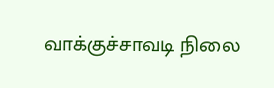வாக்குச்சாவடி நிலை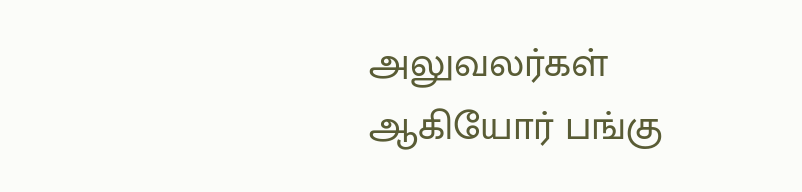அலுவலர்கள் ஆகியோர் பங்கு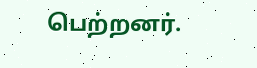பெற்றனர்.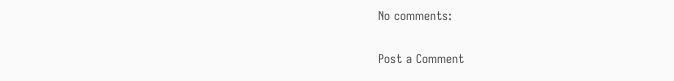No comments:

Post a Comment